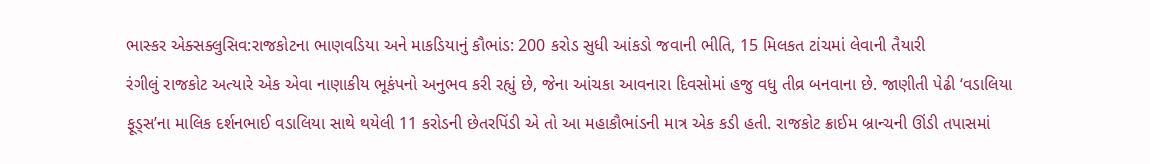ભાસ્કર એક્સક્લુસિવ:રાજકોટના ભાણવડિયા અને માકડિયાનું કૌભાંડ: 200 કરોડ સુધી આંકડો જવાની ભીતિ, 15 મિલકત ટાંચમાં લેવાની તૈયારી
રંગીલું રાજકોટ અત્યારે એક એવા નાણાકીય ભૂકંપનો અનુભવ કરી રહ્યું છે, જેના આંચકા આવનારા દિવસોમાં હજુ વધુ તીવ્ર બનવાના છે. જાણીતી પેઢી ‘વડાલિયા ફૂડ્સ’ના માલિક દર્શનભાઈ વડાલિયા સાથે થયેલી 11 કરોડની છેતરપિંડી એ તો આ મહાકૌભાંડની માત્ર એક કડી હતી. રાજકોટ ક્રાઈમ બ્રાન્ચની ઊંડી તપાસમાં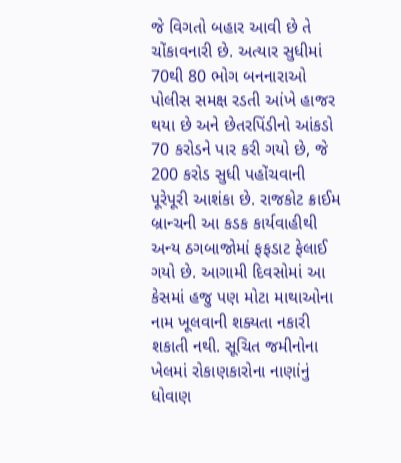જે વિગતો બહાર આવી છે તે ચોંકાવનારી છે. અત્યાર સુધીમાં 70થી 80 ભોગ બનનારાઓ પોલીસ સમક્ષ રડતી આંખે હાજર થયા છે અને છેતરપિંડીનો આંકડો 70 કરોડને પાર કરી ગયો છે, જે 200 કરોડ સુધી પહોંચવાની પૂરેપૂરી આશંકા છે. રાજકોટ ક્રાઈમ બ્રાન્ચની આ કડક કાર્યવાહીથી અન્ય ઠગબાજોમાં ફફડાટ ફેલાઈ ગયો છે. આગામી દિવસોમાં આ કેસમાં હજુ પણ મોટા માથાઓના નામ ખૂલવાની શક્યતા નકારી શકાતી નથી. સૂચિત જમીનોના ખેલમાં રોકાણકારોના નાણાંનું ધોવાણ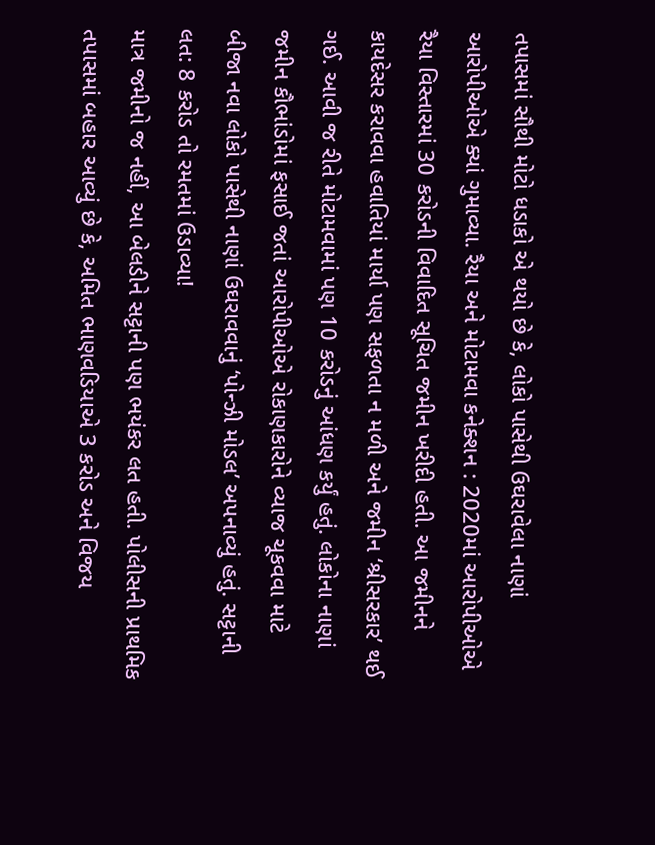તપાસમાં સૌથી મોટો ધડાકો એ થયો છે કે, લોકો પાસેથી ઉઘરાવેલા નાણાં આરોપીઓએ ક્યાં ગુમાવ્યા. રૈયા અને મોટામવા કનેક્શન : 2020માં આરોપીઓએ રૈયા વિસ્તારમાં 30 કરોડની વિવાદિત સૂચિત જમીન ખરીદી હતી. આ જમીનને કાયદેસર કરાવવા હવાતિયાં માર્યા પણ સફળતા ન મળી અને જમીન ‘શ્રીસરકાર’ થઈ ગઈ. આવી જ રીતે મોટામવામાં પણ 10 કરોડનું આંધણ કર્યું હતું. લોકોના નાણાં જમીન કૌભાંડોમાં ફસાઈ જતાં આરોપીઓએ રોકાણકારોને વ્યાજ ચૂકવવા માટે બીજા નવા લોકો પાસેથી નાણાં ઉઘરાવવાનું ‘પોન્ઝી મોડલ’ અપનાવ્યું હતું. સટ્ટાની લત: 8 કરોડ તો રમતમાં ઉડાવ્યા!
માત્ર જમીનો જ નહીં, આ બેલડીને સટ્ટાની પણ ભયંકર લત હતી. પોલીસની પ્રાથમિક તપાસમાં બહાર આવ્યું છે કે, અમિત ભાણવડિયાએ 3 કરોડ અને વિજય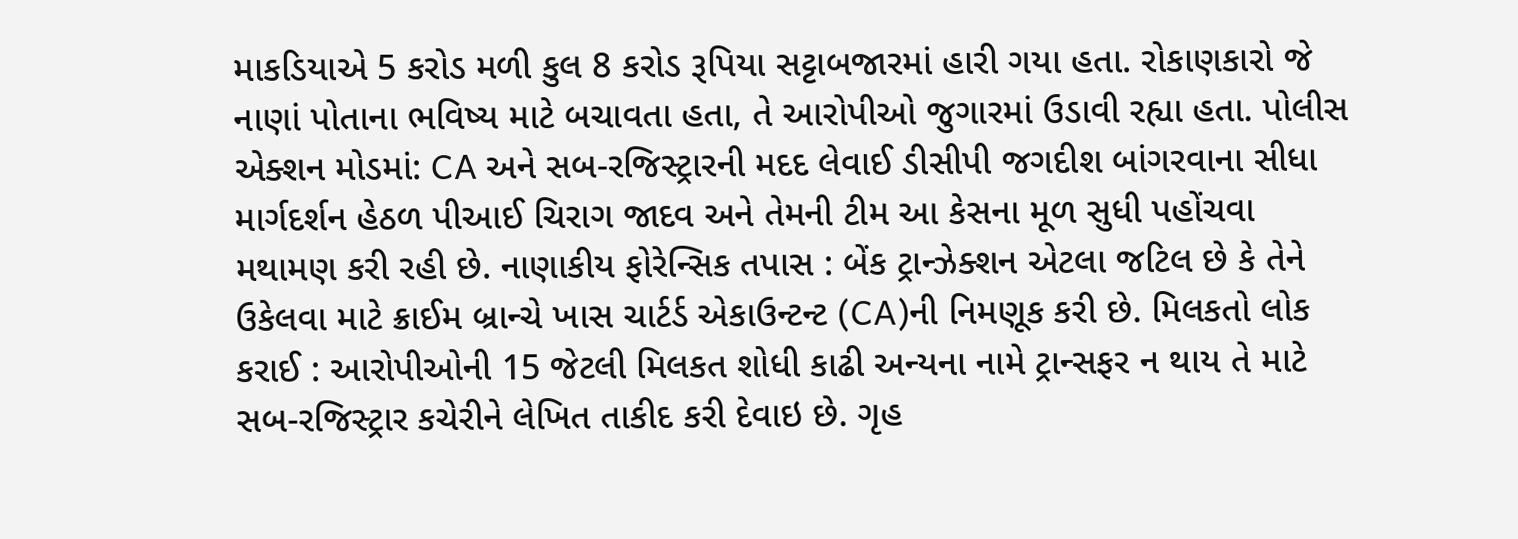માકડિયાએ 5 કરોડ મળી કુલ 8 કરોડ રૂપિયા સટ્ટાબજારમાં હારી ગયા હતા. રોકાણકારો જે નાણાં પોતાના ભવિષ્ય માટે બચાવતા હતા, તે આરોપીઓ જુગારમાં ઉડાવી રહ્યા હતા. પોલીસ એક્શન મોડમાં: CA અને સબ-રજિસ્ટ્રારની મદદ લેવાઈ ડીસીપી જગદીશ બાંગરવાના સીધા માર્ગદર્શન હેઠળ પીઆઈ ચિરાગ જાદવ અને તેમની ટીમ આ કેસના મૂળ સુધી પહોંચવા મથામણ કરી રહી છે. નાણાકીય ફોરેન્સિક તપાસ : બેંક ટ્રાન્ઝેક્શન એટલા જટિલ છે કે તેને ઉકેલવા માટે ક્રાઈમ બ્રાન્ચે ખાસ ચાર્ટર્ડ એકાઉન્ટન્ટ (CA)ની નિમણૂક કરી છે. મિલકતો લોક કરાઈ : આરોપીઓની 15 જેટલી મિલકત શોધી કાઢી અન્યના નામે ટ્રાન્સફર ન થાય તે માટે સબ-રજિસ્ટ્રાર કચેરીને લેખિત તાકીદ કરી દેવાઇ છે. ગૃહ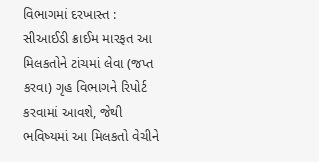વિભાગમાં દરખાસ્ત : સીઆઈડી ક્રાઈમ મારફત આ મિલકતોને ટાંચમાં લેવા (જપ્ત કરવા) ગૃહ વિભાગને રિપોર્ટ કરવામાં આવશે, જેથી ભવિષ્યમાં આ મિલકતો વેચીને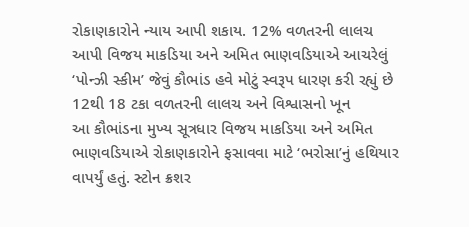રોકાણકારોને ન્યાય આપી શકાય. 12% વળતરની લાલચ આપી વિજય માકડિયા અને અમિત ભાણવડિયાએ આચરેલું ‘પોન્ઝી સ્કીમ’ જેવું કૌભાંડ હવે મોટું સ્વરૂપ ધારણ કરી રહ્યું છે 12થી 18 ટકા વળતરની લાલચ અને વિશ્વાસનો ખૂન
આ કૌભાંડના મુખ્ય સૂત્રધાર વિજય માકડિયા અને અમિત ભાણવડિયાએ રોકાણકારોને ફસાવવા માટે ‘ભરોસા’નું હથિયાર વાપર્યું હતું. સ્ટોન ક્રશર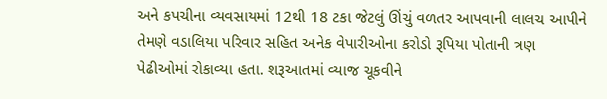અને કપચીના વ્યવસાયમાં 12થી 18 ટકા જેટલું ઊંચું વળતર આપવાની લાલચ આપીને તેમણે વડાલિયા પરિવાર સહિત અનેક વેપારીઓના કરોડો રૂપિયા પોતાની ત્રણ પેઢીઓમાં રોકાવ્યા હતા. શરૂઆતમાં વ્યાજ ચૂકવીને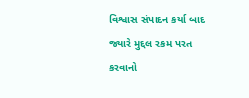વિશ્વાસ સંપાદન કર્યા બાદ જ્યારે મુદ્દલ રકમ પરત કરવાનો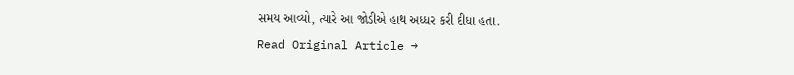સમય આવ્યો, ત્યારે આ જોડીએ હાથ અધ્ધર કરી દીધા હતા.
Read Original Article →